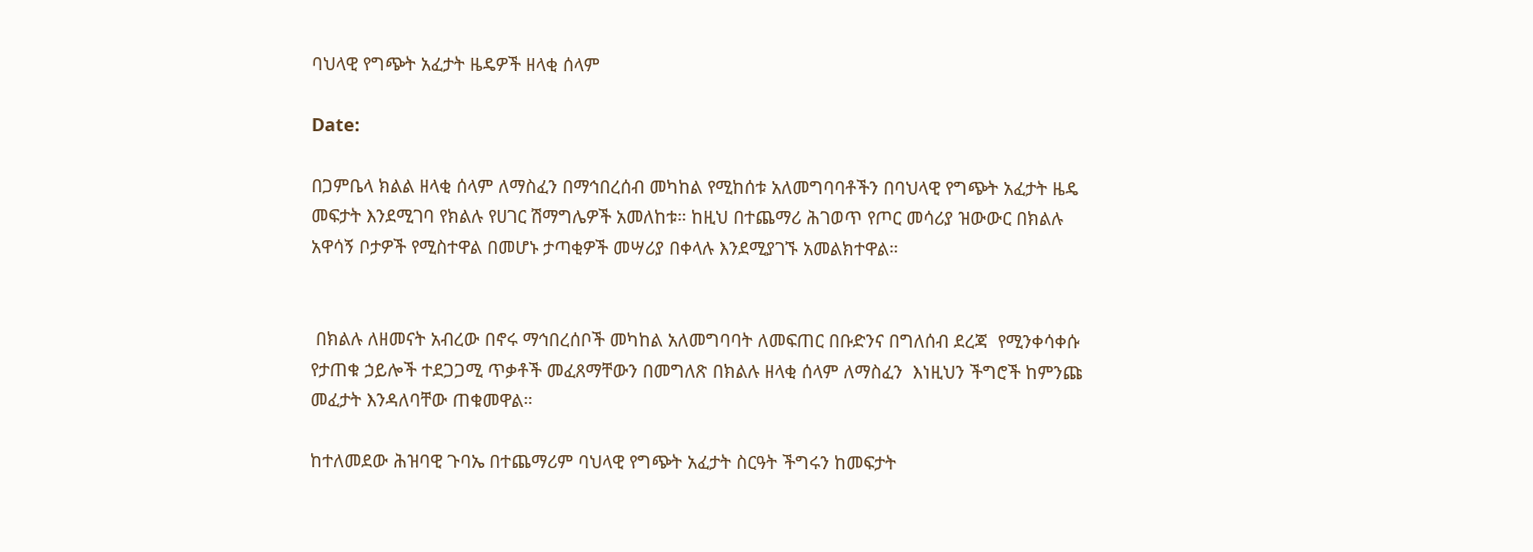ባህላዊ የግጭት አፈታት ዜዴዎች ዘላቂ ሰላም

Date:

በጋምቤላ ክልል ዘላቂ ሰላም ለማስፈን በማኅበረሰብ መካከል የሚከሰቱ አለመግባባቶችን በባህላዊ የግጭት አፈታት ዜዴ መፍታት እንደሚገባ የክልሉ የሀገር ሽማግሌዎች አመለከቱ። ከዚህ በተጨማሪ ሕገወጥ የጦር መሳሪያ ዝውውር በክልሉ አዋሳኝ ቦታዎች የሚስተዋል በመሆኑ ታጣቂዎች መሣሪያ በቀላሉ እንደሚያገኙ አመልክተዋል።


 በክልሉ ለዘመናት አብረው በኖሩ ማኅበረሰቦች መካከል አለመግባባት ለመፍጠር በቡድንና በግለሰብ ደረጃ  የሚንቀሳቀሱ የታጠቁ ኃይሎች ተደጋጋሚ ጥቃቶች መፈጸማቸውን በመግለጽ በክልሉ ዘላቂ ሰላም ለማስፈን  እነዚህን ችግሮች ከምንጩ መፈታት እንዳለባቸው ጠቁመዋል።

ከተለመደው ሕዝባዊ ጉባኤ በተጨማሪም ባህላዊ የግጭት አፈታት ስርዓት ችግሩን ከመፍታት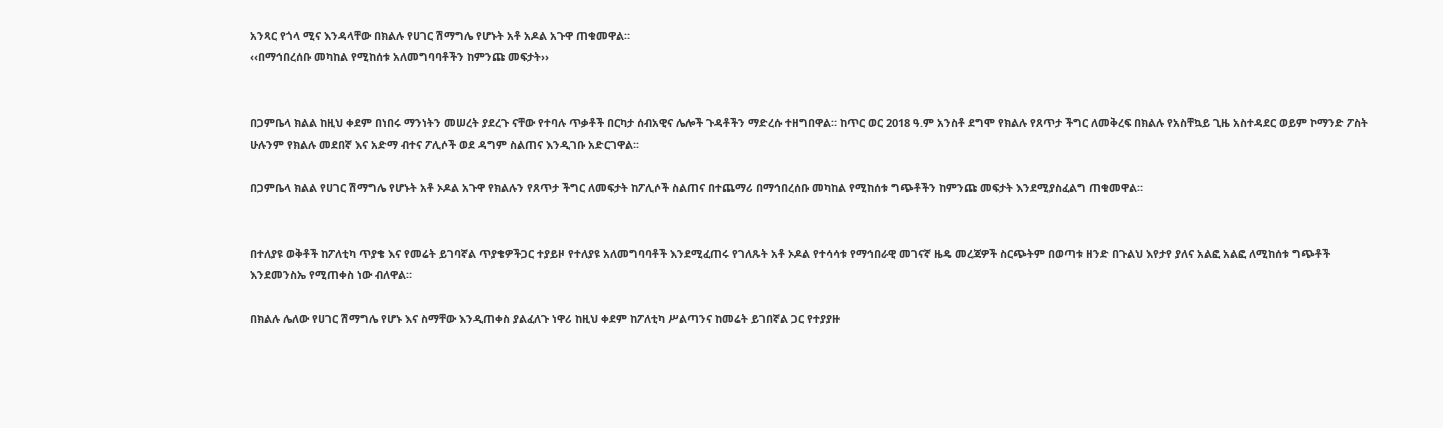አንጻር የጎላ ሚና እንዳላቸው በክልሉ የሀገር ሽማግሌ የሆኑት አቶ አዶል አጉዋ ጠቁመዋል።
‹‹በማኅበረሰቡ መካከል የሚከሰቱ አለመግባባቶችን ከምንጩ መፍታት››


በጋምቤላ ክልል ከዚህ ቀደም በነበሩ ማንነትን መሠረት ያደረጉ ናቸው የተባሉ ጥቃቶች በርካታ ሰብአዊና ሌሎች ጉዳቶችን ማድረሱ ተዘግበዋል። ከጥር ወር 2018 ዓ.ም አንስቶ ደግሞ የክልሉ የጸጥታ ችግር ለመቅረፍ በክልሉ የአስቸኳይ ጊዜ አስተዳደር ወይም ኮማንድ ፖስት ሁሉንም የክልሉ መደበኛ እና አድማ ብተና ፖሊሶች ወደ ዳግም ስልጠና እንዲገቡ አድርገዋል፡፡

በጋምቤላ ክልል የሀገር ሽማግሌ የሆኑት አቶ ኦዶል አጉዋ የክልሉን የጸጥታ ችግር ለመፍታት ከፖሊሶች ስልጠና በተጨማሪ በማኅበረሰቡ መካከል የሚከሰቱ ግጭቶችን ከምንጩ መፍታት እንደሚያስፈልግ ጠቁመዋል።


በተለያዩ ወቅቶች ከፖለቲካ ጥያቄ እና የመሬት ይገባኛል ጥያቄዎችጋር ተያይዞ የተለያዩ አለመግባባቶች እንደሚፈጠሩ የገለጹት አቶ ኦዶል የተሳሳቱ የማኅበራዊ መገናኛ ዜዴ መረጃዎች ስርጭትም በወጣቱ ዘንድ በጉልህ እየታየ ያለና አልፎ አልፎ ለሚከሰቱ ግጭቶች እንደመንስኤ የሚጠቀስ ነው ብለዋል።

በክልሉ ሌለው የሀገር ሽማግሌ የሆኑ እና ስማቸው እንዲጠቀስ ያልፈለጉ ነዋሪ ከዚህ ቀደም ከፖለቲካ ሥልጣንና ከመሬት ይገበኛል ጋር የተያያዙ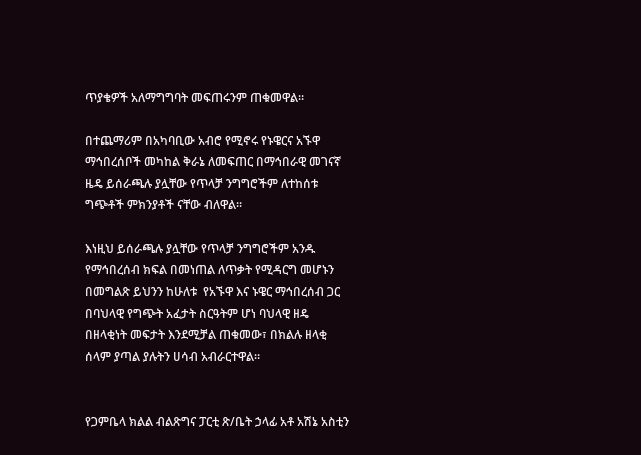ጥያቄዎች አለማግግባት መፍጠሩንም ጠቁመዋል።

በተጨማሪም በአካባቢው አብሮ የሚኖሩ የኑዌርና አኙዋ ማኅበረሰቦች መካከል ቅራኔ ለመፍጠር በማኅበራዊ መገናኛ ዜዴ ይሰራጫሉ ያሏቸው የጥላቻ ንግግሮችም ለተከሰቱ ግጭቶች ምክንያቶች ናቸው ብለዋል፡፡

እነዚህ ይሰራጫሉ ያሏቸው የጥላቻ ንግግሮችም አንዱ የማኅበረሰብ ክፍል በመነጠል ለጥቃት የሚዳርግ መሆኑን በመግልጽ ይህንን ከሁለቱ  የአኙዋ እና ኑዌር ማኅበረሰብ ጋር በባህላዊ የግጭት አፈታት ስርዓትም ሆነ ባህላዊ ዘዴ በዘላቂነት መፍታት እንደሚቻል ጠቁመው፣ በክልሉ ዘላቂ ሰላም ያጣል ያሉትን ሀሳብ አብራርተዋል።


የጋምቤላ ክልል ብልጽግና ፓርቲ ጽ/ቤት ኃላፊ አቶ አሽኔ አስቲን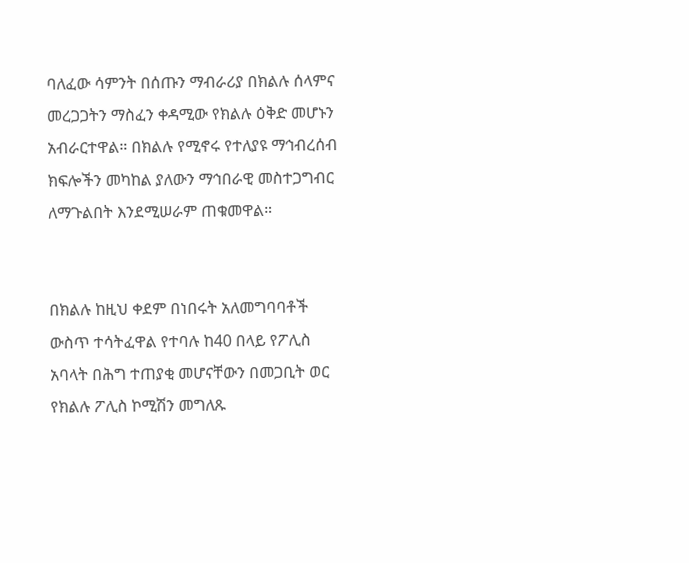ባለፈው ሳምንት በሰጡን ማብራሪያ በክልሉ ሰላምና መረጋጋትን ማስፈን ቀዳሚው የክልሉ ዕቅድ መሆኑን አብራርተዋል። በክልሉ የሚኖሩ የተለያዩ ማኅብረሰብ ክፍሎችን መካከል ያለውን ማኅበራዊ መስተጋግብር ለማጉልበት እንደሚሠራም ጠቁመዋል።


በክልሉ ከዚህ ቀደም በነበሩት አለመግባባቶች ውስጥ ተሳትፈዋል የተባሉ ከ40 በላይ የፖሊስ አባላት በሕግ ተጠያቂ መሆናቸውን በመጋቢት ወር የክልሉ ፖሊስ ኮሚሽን መግለጹ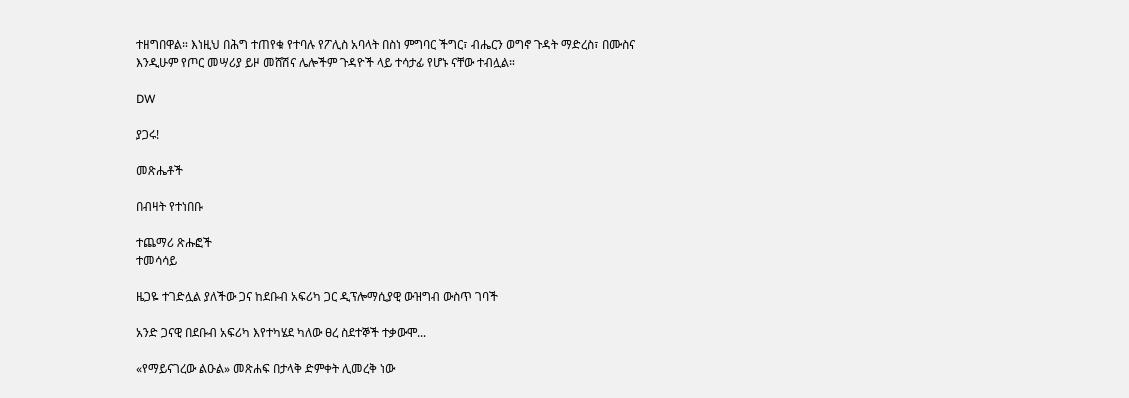ተዘግበዋል። እነዚህ በሕግ ተጠየቁ የተባሉ የፖሊስ አባላት በስነ ምግባር ችግር፣ ብሔርን ወግኖ ጉዳት ማድረስ፣ በሙስና እንዲሁም የጦር መሣሪያ ይዞ መሸሽና ሌሎችም ጉዳዮች ላይ ተሳታፊ የሆኑ ናቸው ተብሏል።

DW

ያጋሩ!

መጽሔቶች

በብዛት የተነበቡ

ተጨማሪ ጽሑፎች
ተመሳሳይ

ዜጋዬ ተገድሏል ያለችው ጋና ከደቡብ አፍሪካ ጋር ዲፕሎማሲያዊ ውዝግብ ውስጥ ገባች

አንድ ጋናዊ በደቡብ አፍሪካ እየተካሄደ ካለው ፀረ ስደተኞች ተቃውሞ...

«የማይናገረው ልዑል» መጽሐፍ በታላቅ ድምቀት ሊመረቅ ነው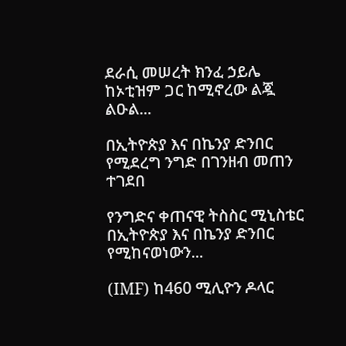ደራሲ መሠረት ክንፈ ኃይሌ ከኦቲዝም ጋር ከሚኖረው ልጇ ልዑል...

በኢትዮጵያ እና በኬንያ ድንበር የሚደረግ ንግድ በገንዘብ መጠን ተገደበ

የንግድና ቀጠናዊ ትስስር ሚኒስቴር በኢትዮጵያ እና በኬንያ ድንበር የሚከናወነውን...

(IMF) ከ460 ሚሊዮን ዶላር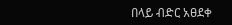በላይ ብድር አፀደቀ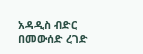አዳዲስ ብድር በመውሰድ ረገድ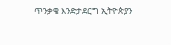ጥንቃቄ እንድታደርግ ኢትዮጵያን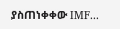ያስጠነቀቀው IMF...